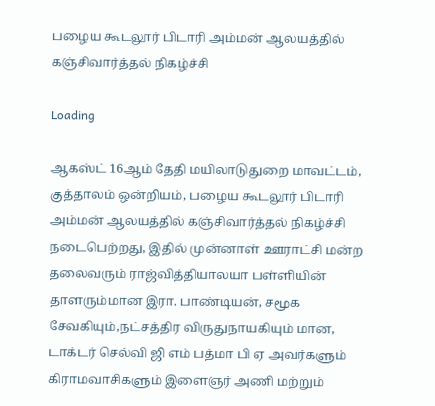பழைய கூடலூர் பிடாரி அம்மன் ஆலயத்தில் கஞ்சிவார்த்தல் நிகழ்ச்சி

Loading

ஆகஸ்ட் 16ஆம் தேதி மயிலாடுதுறை மாவட்டம், குத்தாலம் ஒன்றியம், பழைய கூடலூர் பிடாரி அம்மன் ஆலயத்தில் கஞ்சிவார்த்தல் நிகழ்ச்சி நடைபெற்றது, இதில் முன்னாள் ஊராட்சி மன்ற தலைவரும் ராஜ்வித்தியாலயா பள்ளியின் தாளரும்மான இரா. பாண்டியன், சமூக சேவகியும்,நட்சத்திர விருதுநாயகியும் மான, டாக்டர் செல்வி ஜி எம் பத்மா பி ஏ அவர்களும் கிராமவாசிகளும் இளைஞர் அணி மற்றும்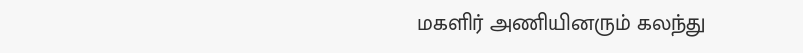மகளிர் அணியினரும் கலந்து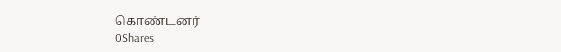கொண்டனர்
0Shares